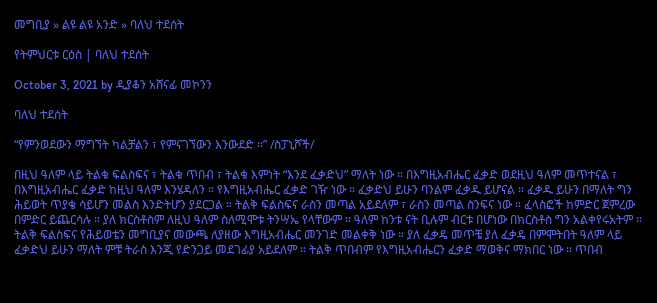መግቢያ » ልዩ ልዩ አንድ » ባለህ ተደሰት

የትምህርቱ ርዕስ | ባለህ ተደሰት

October 3, 2021 by ዲያቆን አሸናፊ መኮንን

ባለህ ተደሰት

“የምንወደውን ማግኘት ካልቻልን ፣ የምናገኘውን እንውደድ ።” /ስፓኒሾች/

በዚህ ዓለም ላይ ትልቁ ፍልስፍና ፣ ትልቁ ጥበብ ፣ ትልቁ እምነት “እንደ ፈቃድህ” ማለት ነው ። በእግዚአብሔር ፈቃድ ወደዚህ ዓለም መጥተናል ፣ በእግዚአብሔር ፈቃድ ከዚህ ዓለም እንሄዳለን ። የእግዚአብሔር ፈቃድ ገዥ ነው ። ፈቃድህ ይሁን ባንልም ፈቃዱ ይሆናል ። ፈቃዱ ይሁን በማለት ግን ሕይወት ጥያቄ ሳይሆን መልስ እንድትሆን ያደርጋል ። ትልቅ ፍልስፍና ራስን መጣል አይደለም ፣ ራስን መጣል ስንፍና ነው ። ፈላስፎች ከምድር ጀምረው በምድር ይጨርሳሉ ። ያለ ክርስቶስም ለዚህ ዓለም ስለሚሞቱ ትንሣኤ የላቸውም ። ዓለም ከንቱ ናት ቢሉም ብርቱ በሆነው በክርስቶስ ግን አልቀየሩአትም ። ትልቅ ፍልስፍና የሕይወቴን መግቢያና መውጫ ለያዘው እግዚአብሔር መንገድ መልቀቅ ነው ። ያለ ፈቃዴ መጥቼ ያለ ፈቃዴ በምሞትበት ዓለም ላይ ፈቃድህ ይሁን ማለት ምቹ ትራስ እንጂ የድንጋይ መደገፊያ አይደለም ። ትልቅ ጥበብም የእግዚአብሔርን ፈቃድ ማወቅና ማክበር ነው ። ጥበብ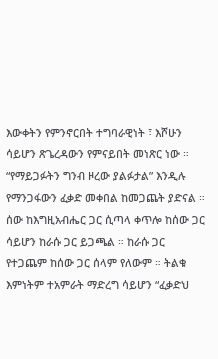እውቀትን የምንኖርበት ተግባራዊነት ፣ እሾሁን ሳይሆን ጽጌረዳውን የምናይበት መነጽር ነው ። “የማይጋፉትን ግንብ ዞረው ያልፉታል” እንዲሉ የማንጋፋውን ፈቃድ መቀበል ከመጋጨት ያድናል ። ሰው ከእግዚአብሔር ጋር ሲጣላ ቀጥሎ ከሰው ጋር ሳይሆን ከራሱ ጋር ይጋጫል ። ከራሱ ጋር የተጋጨም ከሰው ጋር ሰላም የለውም ። ትልቁ እምነትም ተአምራት ማድረግ ሳይሆን “ፈቃድህ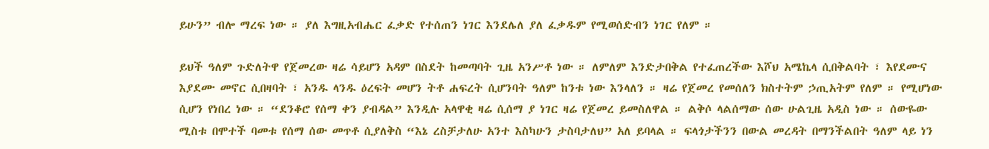ይሁን” ብሎ ማረፍ ነው ። ያለ እግዚአብሔር ፈቃድ የተሰጠን ነገር እንደሌለ ያለ ፈቃዱም የሚወሰድብን ነገር የለም ።

ይህች ዓለም ጉድለትዋ የጀመረው ዛሬ ሳይሆን አዳም በስደት ከመጣባት ጊዜ አንሥቶ ነው ። ለምለም እንድታበቅል የተፈጠረችው እሾህ አሜኬላ ሲበቅልባት ፣ እየደሙና እያደሙ መኖር ሲበዛባት ፣ አንዱ ላንዱ ዕረፍት መሆን ትቶ ሐፍረት ሲሆንባት ዓለም ከንቱ ነው እንላለን ። ዛሬ የጀመረ የመሰለን ክስተትም ኃጢአትም የለም ። የሚሆነው ሲሆን የነበረ ነው ። “ደንቆሮ የሰማ ቀን ያብዳል” እንዲሉ አላዋቂ ዛሬ ሲሰማ ያ ነገር ዛሬ የጀመረ ይመስለዋል ። ልቅሶ ላልሰማው ሰው ሁልጊዜ አዲስ ነው ። ሰውዬው ሚስቱ በሞተች ባመቱ የሰማ ሰው መጥቶ ሲያለቅስ “እኔ ረስቻታለሁ አንተ እስካሁን ታስባታለህ” አለ ይባላል ። ፍላጎታችንን በውል መረዳት በማንችልበት ዓለም ላይ ነን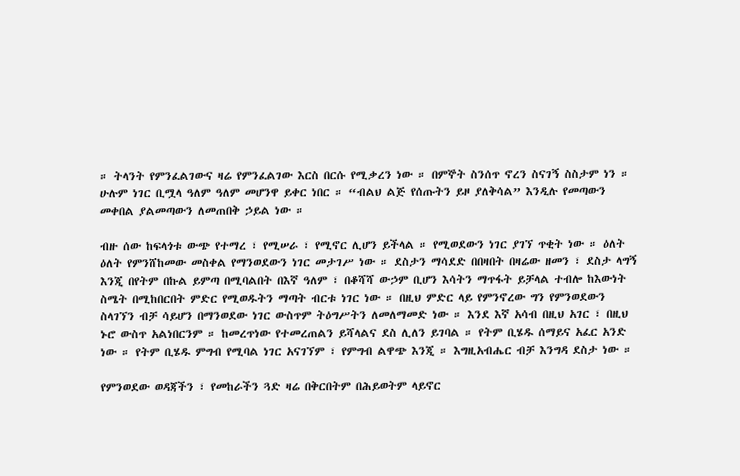። ትላንት የምንፈልገውና ዛሬ የምንፈልገው እርስ በርሱ የሚቃረን ነው ። በምኞት ስንሰጥ ኖረን ስናገኝ ስስታም ነን ። ሁሉም ነገር ቢሟላ ዓለም ዓለም መሆንዋ ይቀር ነበር ። “ብልህ ልጅ የሰጡትን ይዞ ያለቅሳል” እንዲሉ የመጣውን መቀበል ያልመጣውን ለመጠበቅ ኃይል ነው ።

ብዙ ሰው ከፍላጎቱ ውጭ የተማረ ፣ የሚሠራ ፣ የሚኖር ሊሆን ይችላል ። የሚወደውን ነገር ያገኘ ጥቂት ነው ። ዕለት ዕለት የምንሸከመው መስቀል የማንወደውን ነገር መታገሥ ነው ። ደስታን ማሳደድ በበዛበት በዛሬው ዘመን ፣ ደስታ ላግኝ እንጂ በየትም በኩል ይምጣ በሚባልበት በእኛ ዓለም ፣ በቆሻሻ ውኃም ቢሆን እሳትን ማጥፋት ይቻላል ተብሎ ከእውነት ስሜት በሚከበርበት ምድር የሚወዱትን ማጣት ብርቱ ነገር ነው ። በዚህ ምድር ላይ የምንኖረው ግን የምንወደውን ስላገኘን ብቻ ሳይሆን በማንወደው ነገር ውስጥም ትዕግሥትን ለመለማመድ ነው ። እንደ እኛ አሳብ በዚህ አገር ፣ በዚህ ኑሮ ውስጥ አልነበርንም ። ከመረጥነው የተመረጠልን ይሻላልና ደስ ሊለን ይገባል ። የትም ቢሄዱ ሰማይና አፈር አንድ ነው ። የትም ቢሄዱ ምግብ የሚባል ነገር አናገኘም ፣ የምግብ ልዋጭ እንጂ ። እግዚአብሔር ብቻ እንግዳ ደስታ ነው ።

የምንወደው ወዳጃችን ፣ የመከራችን ጓድ ዛሬ በቅርበትም በሕይወትም ላይኖር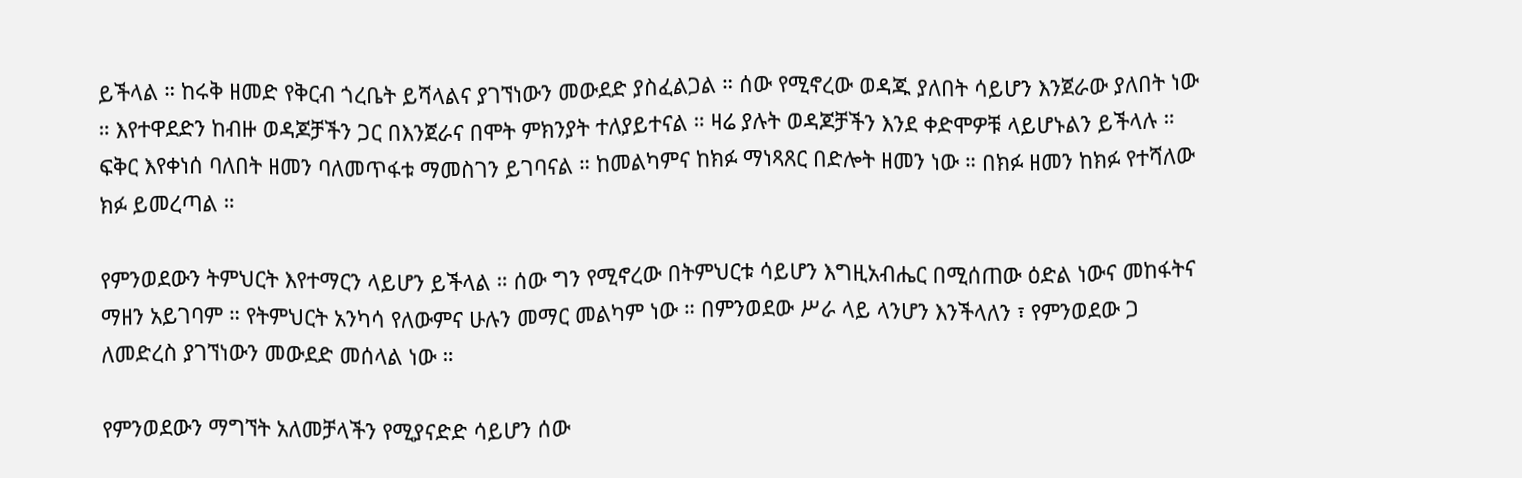ይችላል ። ከሩቅ ዘመድ የቅርብ ጎረቤት ይሻላልና ያገኘነውን መውደድ ያስፈልጋል ። ሰው የሚኖረው ወዳጁ ያለበት ሳይሆን እንጀራው ያለበት ነው ። እየተዋደድን ከብዙ ወዳጆቻችን ጋር በእንጀራና በሞት ምክንያት ተለያይተናል ። ዛሬ ያሉት ወዳጆቻችን እንደ ቀድሞዎቹ ላይሆኑልን ይችላሉ ። ፍቅር እየቀነሰ ባለበት ዘመን ባለመጥፋቱ ማመስገን ይገባናል ። ከመልካምና ከክፉ ማነጻጸር በድሎት ዘመን ነው ። በክፉ ዘመን ከክፉ የተሻለው ክፉ ይመረጣል ።

የምንወደውን ትምህርት እየተማርን ላይሆን ይችላል ። ሰው ግን የሚኖረው በትምህርቱ ሳይሆን እግዚአብሔር በሚሰጠው ዕድል ነውና መከፋትና ማዘን አይገባም ። የትምህርት አንካሳ የለውምና ሁሉን መማር መልካም ነው ። በምንወደው ሥራ ላይ ላንሆን እንችላለን ፣ የምንወደው ጋ ለመድረስ ያገኘነውን መውደድ መሰላል ነው ።

የምንወደውን ማግኘት አለመቻላችን የሚያናድድ ሳይሆን ሰው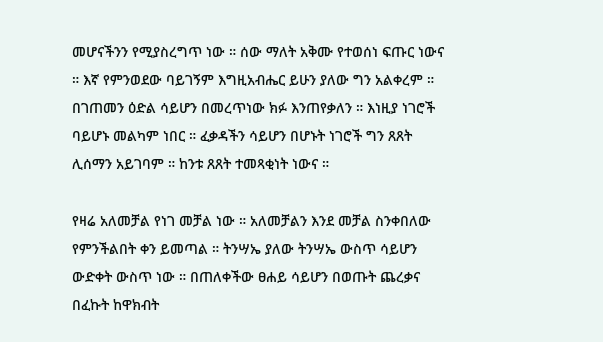መሆናችንን የሚያስረግጥ ነው ። ሰው ማለት አቅሙ የተወሰነ ፍጡር ነውና ። እኛ የምንወደው ባይገኝም እግዚአብሔር ይሁን ያለው ግን አልቀረም ። በገጠመን ዕድል ሳይሆን በመረጥነው ክፉ እንጠየቃለን ። እነዚያ ነገሮች ባይሆኑ መልካም ነበር ። ፈቃዳችን ሳይሆን በሆኑት ነገሮች ግን ጸጸት ሊሰማን አይገባም ። ከንቱ ጸጸት ተመጻቂነት ነውና ።

የዛሬ አለመቻል የነገ መቻል ነው ። አለመቻልን እንደ መቻል ስንቀበለው የምንችልበት ቀን ይመጣል ። ትንሣኤ ያለው ትንሣኤ ውስጥ ሳይሆን ውድቀት ውስጥ ነው ። በጠለቀችው ፀሐይ ሳይሆን በወጡት ጨረቃና በፈኩት ከዋክብት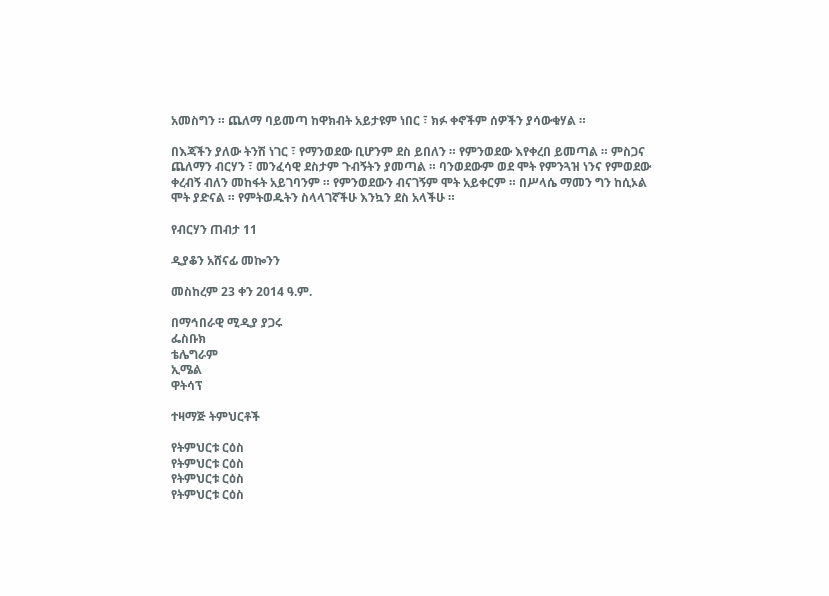አመስግን ። ጨለማ ባይመጣ ከዋክብት አይታዩም ነበር ፣ ክፉ ቀኖችም ሰዎችን ያሳውቁሃል ።

በእጃችን ያለው ትንሽ ነገር ፣ የማንወደው ቢሆንም ደስ ይበለን ። የምንወደው እየቀረበ ይመጣል ። ምስጋና ጨለማን ብርሃን ፣ መንፈሳዊ ደስታም ጉብኝትን ያመጣል ። ባንወደውም ወደ ሞት የምንጓዝ ነንና የምወደው ቀረብኝ ብለን መከፋት አይገባንም ። የምንወደውን ብናገኝም ሞት አይቀርም ። በሥላሴ ማመን ግን ከሲኦል ሞት ያድናል ። የምትወዱትን ስላላገኛችሁ እንኳን ደስ አላችሁ ።

የብርሃን ጠብታ 11

ዲያቆን አሸናፊ መኰንን

መስከረም 23 ቀን 2014 ዓ.ም.

በማኅበራዊ ሚዲያ ያጋሩ
ፌስቡክ
ቴሌግራም
ኢሜል
ዋትሳፕ

ተዛማጅ ትምህርቶች

የትምህርቱ ርዕስ
የትምህርቱ ርዕስ
የትምህርቱ ርዕስ
የትምህርቱ ርዕስ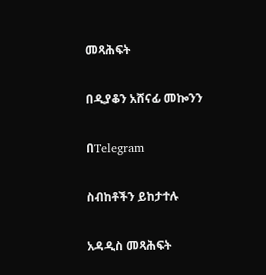መጻሕፍት

በዲያቆን አሸናፊ መኰንን

በTelegram

ስብከቶችን ይከታተሉ

አዳዲስ መጻሕፍት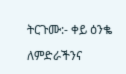ትርጉሙ:- ቀይ ዕንቈ

ለምድራችንና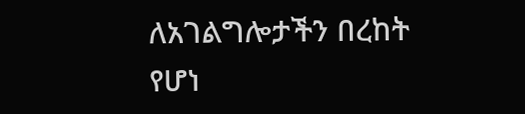ለአገልግሎታችን በረከት የሆነ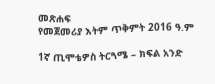መጽሐፍ
የመጀመሪያ እትም ጥቅምት 2016 ዓ.ም

1ኛ ጢሞቴዎስ ትርጓሜ – ክፍል አንድ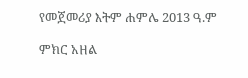የመጀመሪያ እትም ሐምሌ 2013 ዓ.ም

ምክር አዘል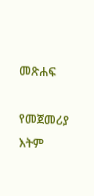መጽሐፍ

የመጀመሪያ እትም